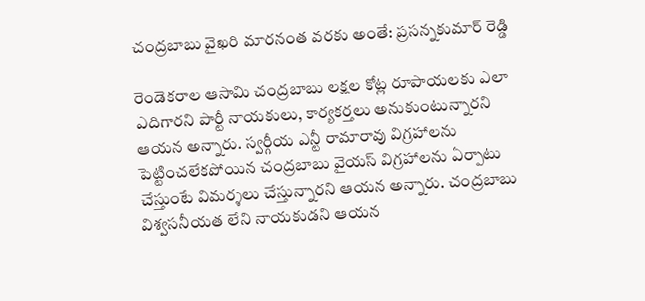చంద్రబాబు వైఖరి మారనంత వరకు అంతే: ప్రసన్నకుమార్ రెడ్డి

రెండెకరాల ఆసామి చంద్రబాబు లక్షల కోట్ల రూపాయలకు ఎలా ఎదిగారని పార్టీ నాయకులు, కార్యకర్తలు అనుకుంటున్నారని ఆయన అన్నారు. స్వర్గీయ ఎన్టీ రామారావు విగ్రహాలను పెట్టించలేకపోయిన చంద్రబాబు వైయస్ విగ్రహాలను ఏర్పాటు చేస్తుంటే విమర్శలు చేస్తున్నారని ఆయన అన్నారు. చంద్రబాబు విశ్వసనీయత లేని నాయకుడని ఆయన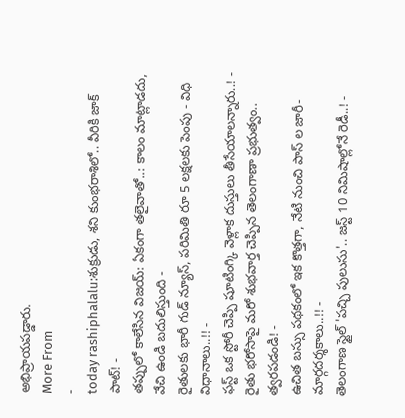అభిప్రాయపడ్డారు.
More From
-
today rashiphalalu:శుక్రుడు, శని కుంభరాశిలో.. వీరికి జాక్ పాట్! -
తప్పులో కాలేసిన విజయ్: ఏకంగా తలైవాతో..: కాలం మాట్లాడదు, వేచి ఉండి బదులిస్తుంది -
రైతులకు భారీ గుడ్ న్యూస్, పరిమితి రూ 5 లక్షలకు పెంపు - విధి విధానాలు..!! -
ఫస్ట్ ఒక స్టోరీ చెప్పి షూటింగ్కి వెళ్లాక దుస్తులు తీసేయాలన్నారు..! -
రైతు భరోసాపై మరో శుభవార్త చెప్పిన తెలంగాణా ప్రభుత్వం.. త్వరపడండి! -
ఉచిత బస్సు పథకంలో ఇక కొత్తగా, నేటి నుంచి పాస్ ల జారీ- మార్గదర్శకాలు..!! -
తెలంగాణ స్టైల్ 'పచ్చి పులుసు'.. జస్ట్ 10 నిమిషాల్లోనే రెడీ..! -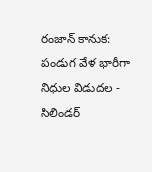రంజాన్ కానుక: పండుగ వేళ భారీగా నిధుల విడుదల -
సిలిండర్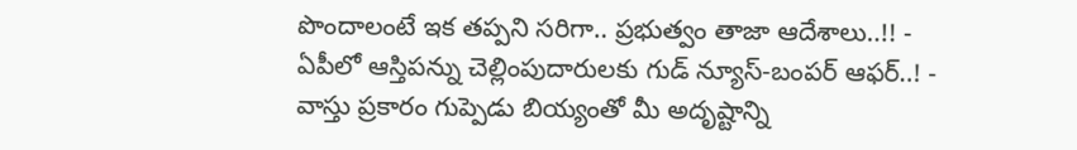పొందాలంటే ఇక తప్పని సరిగా.. ప్రభుత్వం తాజా ఆదేశాలు..!! -
ఏపీలో ఆస్తిపన్ను చెల్లింపుదారులకు గుడ్ న్యూస్-బంపర్ ఆఫర్..! -
వాస్తు ప్రకారం గుప్పెడు బియ్యంతో మీ అదృష్టాన్ని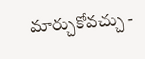మార్చుకోవచ్చు -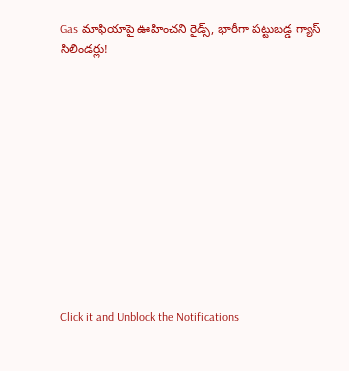Gas మాఫియాపై ఊహించని రైడ్స్, భారీగా పట్టుబడ్డ గ్యాస్ సిలిండర్లు!












Click it and Unblock the Notifications